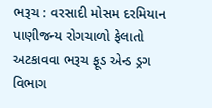ભરૂચ : વરસાદી મોસમ દરમિયાન પાણીજન્ય રોગચાળો ફેલાતો અટકાવવા ભરૂચ ફૂડ એન્ડ ડ્રગ વિભાગ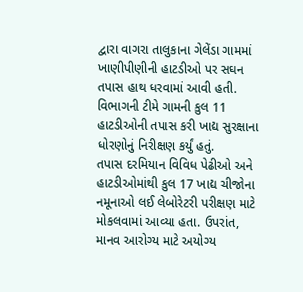દ્વારા વાગરા તાલુકાના ગેલેંડા ગામમાં ખાણીપીણીની હાટડીઓ પર સઘન તપાસ હાથ ધરવામાં આવી હતી. વિભાગની ટીમે ગામની કુલ 11 હાટડીઓની તપાસ કરી ખાદ્ય સુરક્ષાના ધોરણોનું નિરીક્ષણ કર્યું હતું.
તપાસ દરમિયાન વિવિધ પેઢીઓ અને હાટડીઓમાંથી કુલ 17 ખાદ્ય ચીજોના નમૂનાઓ લઈ લેબોરેટરી પરીક્ષણ માટે મોકલવામાં આવ્યા હતા. ઉપરાંત, માનવ આરોગ્ય માટે અયોગ્ય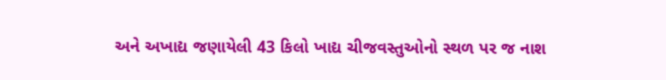અને અખાદ્ય જણાયેલી 43 કિલો ખાદ્ય ચીજવસ્તુઓનો સ્થળ પર જ નાશ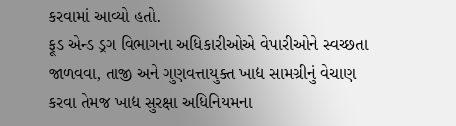કરવામાં આવ્યો હતો.
ફૂડ એન્ડ ડ્રગ વિભાગના અધિકારીઓએ વેપારીઓને સ્વચ્છતા જાળવવા, તાજી અને ગુણવત્તાયુક્ત ખાદ્ય સામગ્રીનું વેચાણ કરવા તેમજ ખાદ્ય સુરક્ષા અધિનિયમના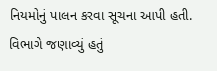નિયમોનું પાલન કરવા સૂચના આપી હતી. વિભાગે જણાવ્યું હતું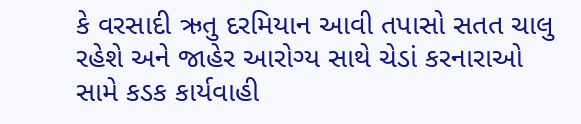કે વરસાદી ઋતુ દરમિયાન આવી તપાસો સતત ચાલુ રહેશે અને જાહેર આરોગ્ય સાથે ચેડાં કરનારાઓ સામે કડક કાર્યવાહી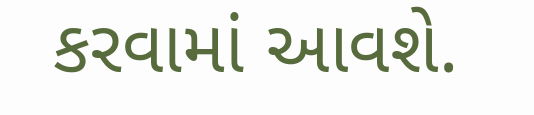કરવામાં આવશે.